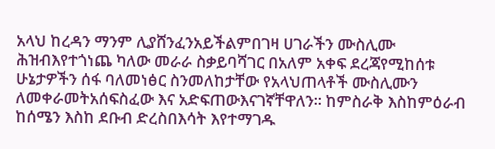አላህ ከረዳን ማንም ሊያሸንፈንአይችልምበገዛ ሀገራችን ሙስሊሙ ሕዝብእየተጎነጨ ካለው መራራ ስቃይባሻገር በአለም አቀፍ ደረጃየሚከሰቱ ሁኔታዎችን ሰፋ ባለመነፅር ስንመለከታቸው የአላህጠላቶች ሙስሊሙን ለመቀራመትአሰፍስፈው እና አድፍጠውእናገኛቸዋለን፡፡ ከምስራቅ እስከምዕራብ ከሰሜን እስከ ደቡብ ድረስበእሳት እየተማገዱ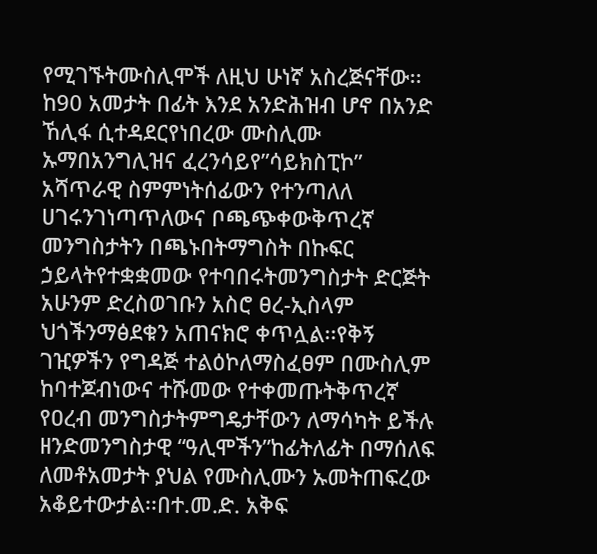የሚገኙትሙስሊሞች ለዚህ ሁነኛ አስረጅናቸው፡፡ከ90 አመታት በፊት እንደ አንድሕዝብ ሆኖ በአንድ ኸሊፋ ሲተዳደርየነበረው ሙስሊሙ ኡማበአንግሊዝና ፈረንሳይየ”ሳይክስፒኮ” አሻጥራዊ ስምምነትሰፊውን የተንጣለለ ሀገሩንገነጣጥለውና ቦጫጭቀውቅጥረኛ መንግስታትን በጫኑበትማግስት በኩፍር ኃይላትየተቋቋመው የተባበሩትመንግስታት ድርጅት አሁንም ድረስወገቡን አስሮ ፀረ-ኢስላም ህጎችንማፅደቁን አጠናክሮ ቀጥሏል፡፡የቅኝ ገዢዎችን የግዳጅ ተልዕኮለማስፈፀም በሙስሊም ከባተጆብነውና ተሹመው የተቀመጡትቅጥረኛ የዐረብ መንግስታትምግዴታቸውን ለማሳካት ይችሉ ዘንድመንግስታዊ “ዓሊሞችን”ከፊትለፊት በማሰለፍ ለመቶአመታት ያህል የሙስሊሙን ኡመትጠፍረው አቆይተውታል፡፡በተ.መ.ድ. አቅፍ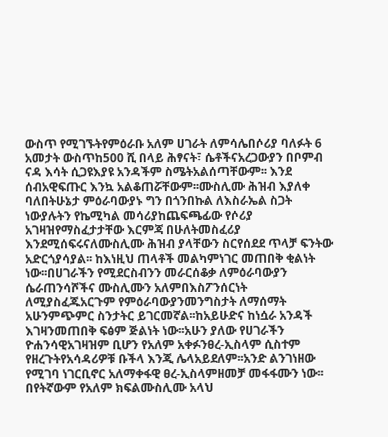ውስጥ የሚገኙትየምዕራቡ አለም ሀገራት ለምሳሌበሶሪያ ባለፉት 6 አመታት ውስጥከ500 ሺ በላይ ሕፃናት፣ ሴቶችናአረጋውያን በቦምብ ናዳ እሳት ሲጋዩእያዩ አንዳችም ስሜትአልሰጣቸውም፡፡ እንደ ሰብአዊፍጡር እንኳ አልቆጠሯቸውም፡፡ሙስሊሙ ሕዝብ እያለቀ ባለበትሁኔታ ምዕራባውያኑ ግን በጎንበኩል ለእስራኤል ስጋት ነውያሉትን የኬሚካል መሳሪያከጨፍጫፊው የሶሪያ አገዛዝየማስፈታታቸው እርምጃ በሁለትመስፈሪያ እንደሚሰፍሩናለሙስሊሙ ሕዝብ ያላቸውን ስርየሰደደ ጥላቻ ፍንትው አድርጎያሳያል፡፡ ከእነዚህ ጠላቶች መልካምነገር መጠበቅ ቂልነት ነው፡፡በሀገራችን የሚደርስብንን መራርሰቆቃ ለምዕራባውያን ሴራጠንሳሾችና ሙስሊሙን አለምበእስፖንሰርነት ለሚያስፈጁአርጉም የምዕራባውያንመንግስታት ለማሰማት አሁንምጭምር ስንታትር ይገርመኛል፡፡ከአይሁድና ከነሷራ አንዳች እገዛንመጠበቅ ፍፅም ጅልነት ነው፡፡አሁን ያለው የሀገራችን ዮሐንሳዊአገዛዝም ቢሆን የአለም አቀፉንፀረ-ኢስላም ሲስተም የዘረጉትየአሳዳሪዎቹ ቡችላ እንጂ ሌላአይደለም፡፡አንድ ልንገነዘው የሚገባ ነገርቢኖር አለማቀፋዊ ፀረ-ኢስላምዘመቻ መፋፋሙን ነው፡፡በየትኛውም የአለም ክፍልሙስሊሙ አላህ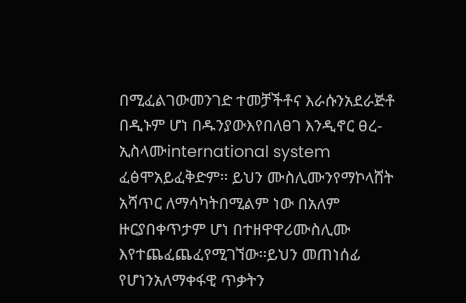በሚፈልገውመንገድ ተመቻችቶና እራሱንአደራጅቶ በዲኑም ሆነ በዱንያውእየበለፀገ እንዲኖር ፀረ-ኢስላሙinternational system ፈፅሞአይፈቅድም፡፡ ይህን ሙስሊሙንየማኮላሸት አሻጥር ለማሳካትበሚልም ነው በአለም ዙርያበቀጥታም ሆነ በተዘዋዋሪሙስሊሙ እየተጨፈጨፈየሚገኘው፡፡ይህን መጠነሰፊ የሆነንአለማቀፋዊ ጥቃትን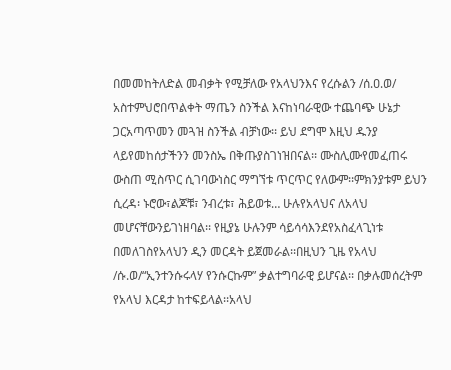በመመከትለድል መብቃት የሚቻለው የአላህንእና የረሱልን /ሰ.ዐ.ወ/ አስተምህሮበጥልቀት ማጤን ስንችል እናከነባራዊው ተጨባጭ ሁኔታ ጋርአጣጥመን መጓዝ ስንችል ብቻነው፡፡ ይህ ደግሞ እዚህ ዱንያ ላይየመከሰታችንን መንስኤ በቅጡያስገነዝበናል፡፡ ሙስሊሙየመፈጠሩ ውስጠ ሚስጥር ሲገባውነስር ማግኘቱ ጥርጥር የለውም፡፡ምክንያቱም ይህን ሲረዳ፡ ኑሮው፣ልጆቹ፣ ንብረቱ፣ ሕይወቱ… ሁሉየአላህና ለአላህ መሆናቸውንይገነዘባል፡፡ የዚያኔ ሁሉንም ሳይሳሳእንደየአስፈላጊነቱ በመለገስየአላህን ዲን መርዳት ይጀመራል፡፡በዚህን ጊዜ የአላህ /ሱ.ወ/“ኢንተንሱሩላሃ የንሱርኩም” ቃልተግባራዊ ይሆናል፡፡ በቃሉመሰረትም የአላህ እርዳታ ከተፍይላል፡፡አላህ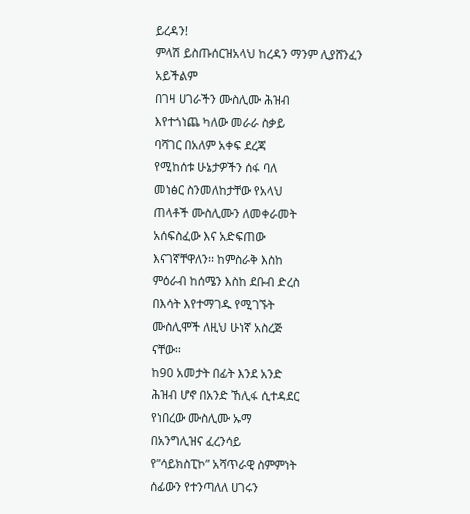ይረዳን!
ምላሽ ይስጡሰርዝአላህ ከረዳን ማንም ሊያሸንፈን
አይችልም
በገዛ ሀገራችን ሙስሊሙ ሕዝብ
እየተጎነጨ ካለው መራራ ስቃይ
ባሻገር በአለም አቀፍ ደረጃ
የሚከሰቱ ሁኔታዎችን ሰፋ ባለ
መነፅር ስንመለከታቸው የአላህ
ጠላቶች ሙስሊሙን ለመቀራመት
አሰፍስፈው እና አድፍጠው
እናገኛቸዋለን፡፡ ከምስራቅ እስከ
ምዕራብ ከሰሜን እስከ ደቡብ ድረስ
በእሳት እየተማገዱ የሚገኙት
ሙስሊሞች ለዚህ ሁነኛ አስረጅ
ናቸው፡፡
ከ90 አመታት በፊት እንደ አንድ
ሕዝብ ሆኖ በአንድ ኸሊፋ ሲተዳደር
የነበረው ሙስሊሙ ኡማ
በአንግሊዝና ፈረንሳይ
የ”ሳይክስፒኮ” አሻጥራዊ ስምምነት
ሰፊውን የተንጣለለ ሀገሩን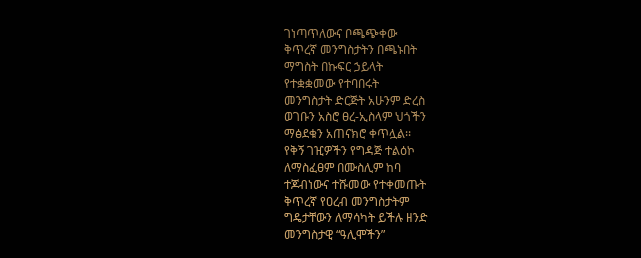ገነጣጥለውና ቦጫጭቀው
ቅጥረኛ መንግስታትን በጫኑበት
ማግስት በኩፍር ኃይላት
የተቋቋመው የተባበሩት
መንግስታት ድርጅት አሁንም ድረስ
ወገቡን አስሮ ፀረ-ኢስላም ህጎችን
ማፅደቁን አጠናክሮ ቀጥሏል፡፡
የቅኝ ገዢዎችን የግዳጅ ተልዕኮ
ለማስፈፀም በሙስሊም ከባ
ተጆብነውና ተሹመው የተቀመጡት
ቅጥረኛ የዐረብ መንግስታትም
ግዴታቸውን ለማሳካት ይችሉ ዘንድ
መንግስታዊ “ዓሊሞችን”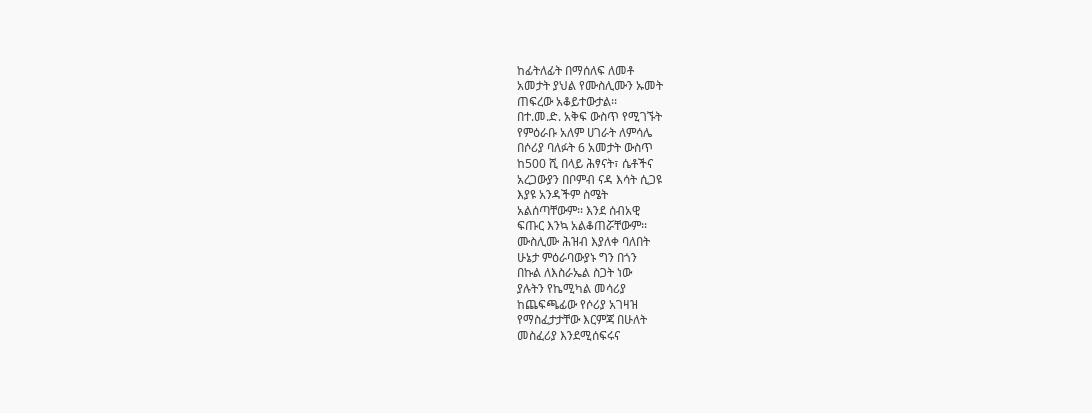ከፊትለፊት በማሰለፍ ለመቶ
አመታት ያህል የሙስሊሙን ኡመት
ጠፍረው አቆይተውታል፡፡
በተ.መ.ድ. አቅፍ ውስጥ የሚገኙት
የምዕራቡ አለም ሀገራት ለምሳሌ
በሶሪያ ባለፉት 6 አመታት ውስጥ
ከ500 ሺ በላይ ሕፃናት፣ ሴቶችና
አረጋውያን በቦምብ ናዳ እሳት ሲጋዩ
እያዩ አንዳችም ስሜት
አልሰጣቸውም፡፡ እንደ ሰብአዊ
ፍጡር እንኳ አልቆጠሯቸውም፡፡
ሙስሊሙ ሕዝብ እያለቀ ባለበት
ሁኔታ ምዕራባውያኑ ግን በጎን
በኩል ለእስራኤል ስጋት ነው
ያሉትን የኬሚካል መሳሪያ
ከጨፍጫፊው የሶሪያ አገዛዝ
የማስፈታታቸው እርምጃ በሁለት
መስፈሪያ እንደሚሰፍሩና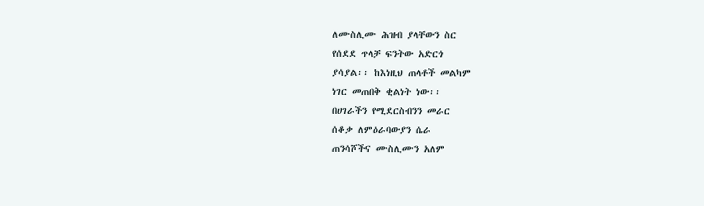ለሙስሊሙ ሕዝብ ያላቸውን ስር
የሰደደ ጥላቻ ፍንትው አድርጎ
ያሳያል፡፡ ከእነዚህ ጠላቶች መልካም
ነገር መጠበቅ ቂልነት ነው፡፡
በሀገራችን የሚደርስብንን መራር
ሰቆቃ ለምዕራባውያን ሴራ
ጠንሳሾችና ሙስሊሙን አለም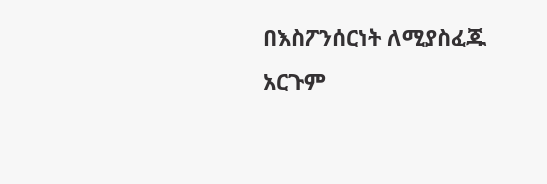በእስፖንሰርነት ለሚያስፈጁ
አርጉም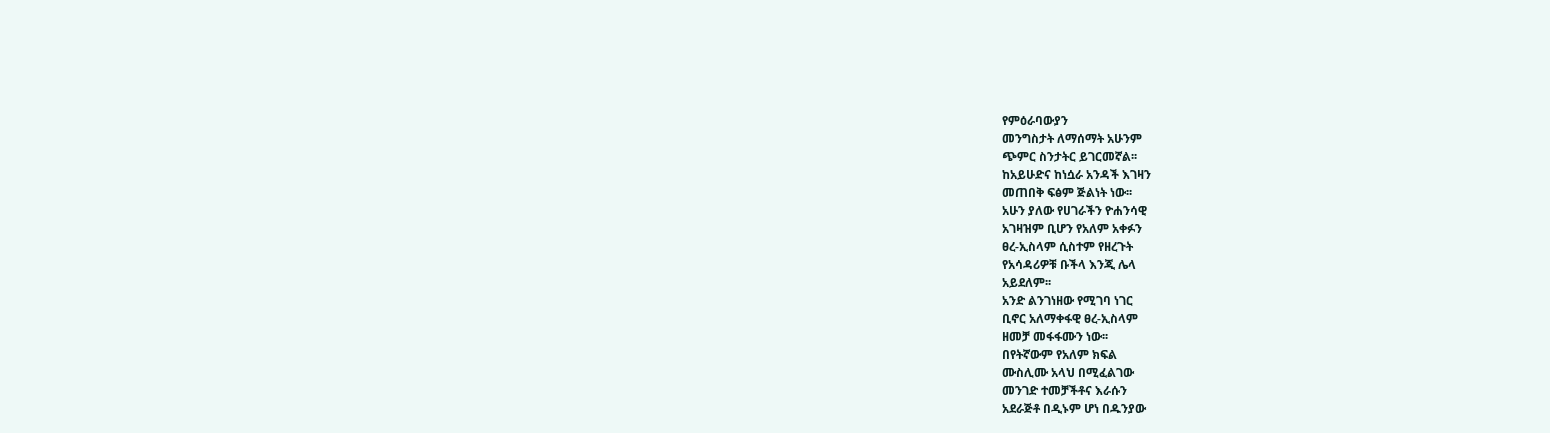የምዕራባውያን
መንግስታት ለማሰማት አሁንም
ጭምር ስንታትር ይገርመኛል፡፡
ከአይሁድና ከነሷራ አንዳች እገዛን
መጠበቅ ፍፅም ጅልነት ነው፡፡
አሁን ያለው የሀገራችን ዮሐንሳዊ
አገዛዝም ቢሆን የአለም አቀፉን
ፀረ-ኢስላም ሲስተም የዘረጉት
የአሳዳሪዎቹ ቡችላ እንጂ ሌላ
አይደለም፡፡
አንድ ልንገነዘው የሚገባ ነገር
ቢኖር አለማቀፋዊ ፀረ-ኢስላም
ዘመቻ መፋፋሙን ነው፡፡
በየትኛውም የአለም ክፍል
ሙስሊሙ አላህ በሚፈልገው
መንገድ ተመቻችቶና እራሱን
አደራጅቶ በዲኑም ሆነ በዱንያው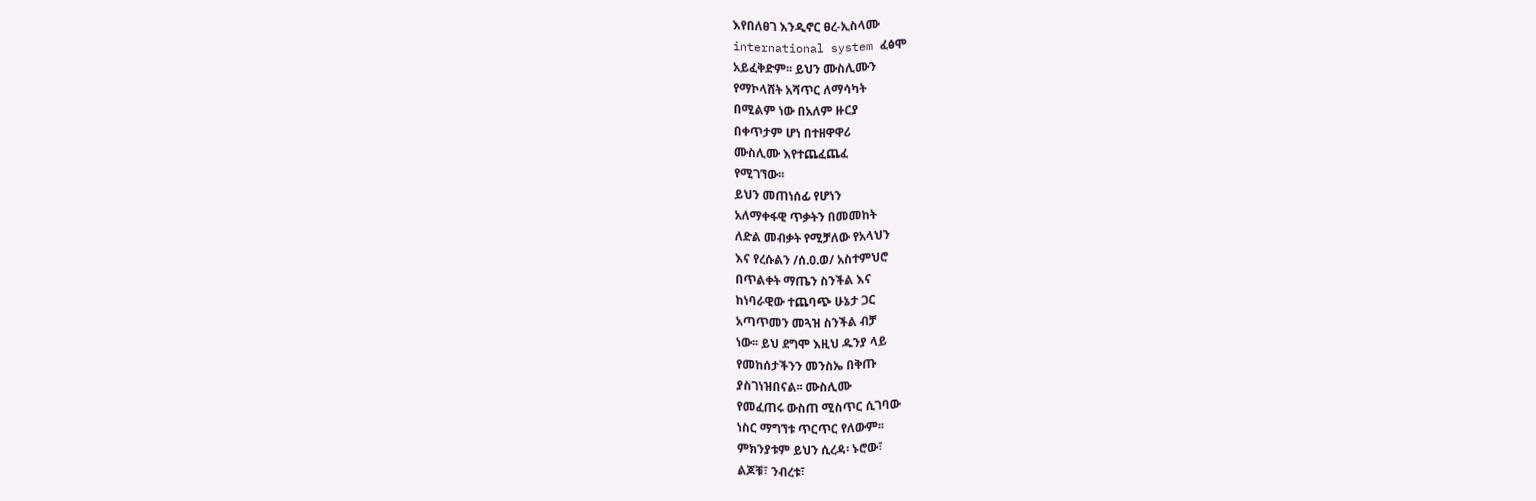እየበለፀገ እንዲኖር ፀረ-ኢስላሙ
international system ፈፅሞ
አይፈቅድም፡፡ ይህን ሙስሊሙን
የማኮላሸት አሻጥር ለማሳካት
በሚልም ነው በአለም ዙርያ
በቀጥታም ሆነ በተዘዋዋሪ
ሙስሊሙ እየተጨፈጨፈ
የሚገኘው፡፡
ይህን መጠነሰፊ የሆነን
አለማቀፋዊ ጥቃትን በመመከት
ለድል መብቃት የሚቻለው የአላህን
እና የረሱልን /ሰ.ዐ.ወ/ አስተምህሮ
በጥልቀት ማጤን ስንችል እና
ከነባራዊው ተጨባጭ ሁኔታ ጋር
አጣጥመን መጓዝ ስንችል ብቻ
ነው፡፡ ይህ ደግሞ እዚህ ዱንያ ላይ
የመከሰታችንን መንስኤ በቅጡ
ያስገነዝበናል፡፡ ሙስሊሙ
የመፈጠሩ ውስጠ ሚስጥር ሲገባው
ነስር ማግኘቱ ጥርጥር የለውም፡፡
ምክንያቱም ይህን ሲረዳ፡ ኑሮው፣
ልጆቹ፣ ንብረቱ፣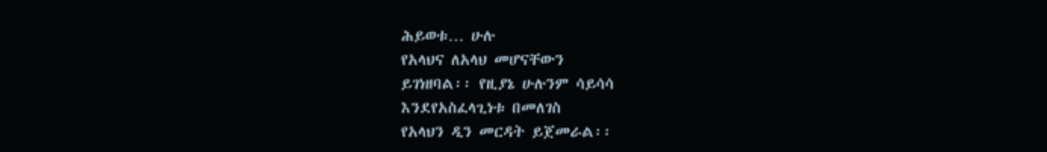ሕይወቱ… ሁሉ
የአላህና ለአላህ መሆናቸውን
ይገነዘባል፡፡ የዚያኔ ሁሉንም ሳይሳሳ
እንደየአስፈላጊነቱ በመለገስ
የአላህን ዲን መርዳት ይጀመራል፡፡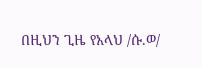በዚህን ጊዜ የአላህ /ሱ.ወ/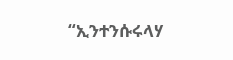“ኢንተንሱሩላሃ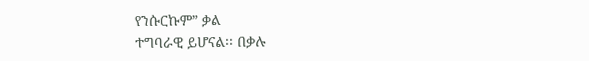የንሱርኩም” ቃል
ተግባራዊ ይሆናል፡፡ በቃሉ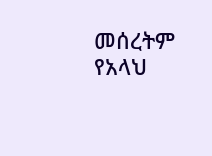መሰረትም የአላህ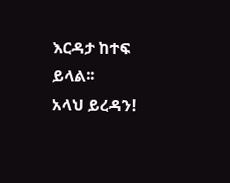እርዳታ ከተፍ
ይላል፡፡
አላህ ይረዳን!